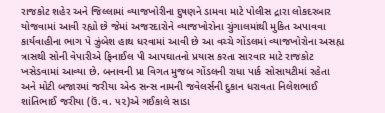રાજકોટ શહેર અને જિલ્લામાં વ્યાજખોરીના દુષણને ડામવા માટે પોલીસ દ્રારા લોકદરબાર યોજવામાં આવી રહ્યો છે જેમાં અજરદારોને વ્યાજખોરોના ચુંગાલમાંથી મુકિત અપાવવા કાર્યવાહીના ભાગ પે ઝુંબેશ હાથ ધરવામાં આવી છે આ વચ્ચે ગોંડલમાં વ્યાજખોરોના અસહ્ય ત્રાસથી સોની વેપારીએ ફિનાઈલ પી આપઘાતનો પ્રયાસ કરતા સારવાર માટે રાજકોટ ખસેડવામાં આવ્યા છે. બનાવની પ્રા વિગત મુજબ ગોંડલની રાધા પાર્ક સોસાયટીમાં રહેતા અને મોટી બજારમાં જરીયા એન્ડ સન્સ નામની જવેલર્સની દુકાન ધરાવતા નિલેશભાઈ શાંતિભાઈ જરીયા (ઉં.વ. ૫૨)એ ગઈકાલે સાડા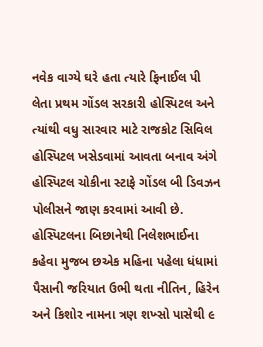નવેક વાગ્યે ઘરે હતા ત્યારે ફિનાઈલ પી લેતા પ્રથમ ગોંડલ સરકારી હોસ્પિટલ અને ત્યાંથી વધુ સારવાર માટે રાજકોટ સિવિલ હોસ્પિટલ ખસેડવામાં આવતા બનાવ અંગે હોસ્પિટલ ચોકીના સ્ટાફે ગોંડલ બી ડિવઝન પોલીસને જાણ કરવામાં આવી છે. હોસ્પિટલના બિછાનેથી નિલેશભાઈના કહેવા મુજબ છએક મહિના પહેલા ધંધામાં પૈસાની જરિયાત ઉભી થતા નીતિન, હિરેન અને કિશોર નામના ત્રણ શખ્સો પાસેથી ૯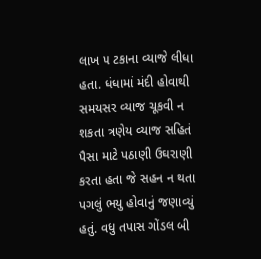લાખ ૫ ટકાના વ્યાજે લીધા હતા. ધંધામાં મંદી હોવાથી સમયસર વ્યાજ ચૂકવી ન શકતા ત્રણેય વ્યાજ સહિતં પૈસા માટે પઠાણી ઉઘરાણી કરતા હતા જે સહન ન થતા પગલું ભયુ હોવાનું જણાવ્યું હતું. વધુ તપાસ ગોંડલ બી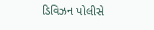ડિવિઝન પોલીસે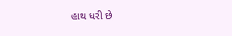હાથ ધરી છે